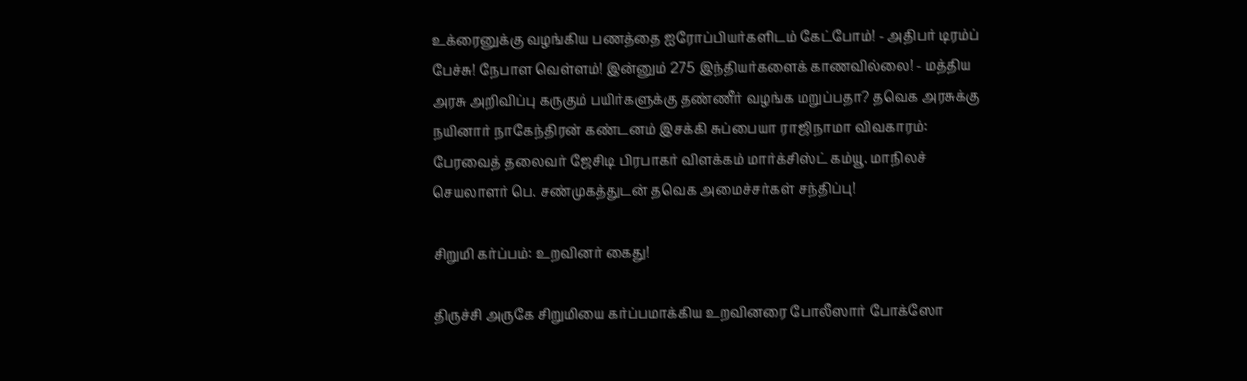உக்ரைனுக்கு வழங்கிய பணத்தை ஐரோப்பியர்களிடம் கேட்போம்! - அதிபர் டிரம்ப் பேச்சு! நேபாள வெள்ளம்! இன்னும் 275 இந்தியர்களைக் காணவில்லை! - மத்திய அரசு அறிவிப்பு கருகும் பயிர்களுக்கு தண்ணீர் வழங்க மறுப்பதா? தவெக அரசுக்கு நயினார் நாகேந்திரன் கண்டனம் இசக்கி சுப்பையா ராஜிநாமா விவகாரம்: பேரவைத் தலைவர் ஜேசிடி பிரபாகர் விளக்கம் மார்க்சிஸ்ட் கம்யூ. மாநிலச் செயலாளர் பெ. சண்முகத்துடன் தவெக அமைச்சர்கள் சந்திப்பு!

சிறுமி கர்ப்பம்: உறவினர் கைது!

திருச்சி அருகே சிறுமியை கர்ப்பமாக்கிய உறவினரை போலீஸார் போக்ஸோ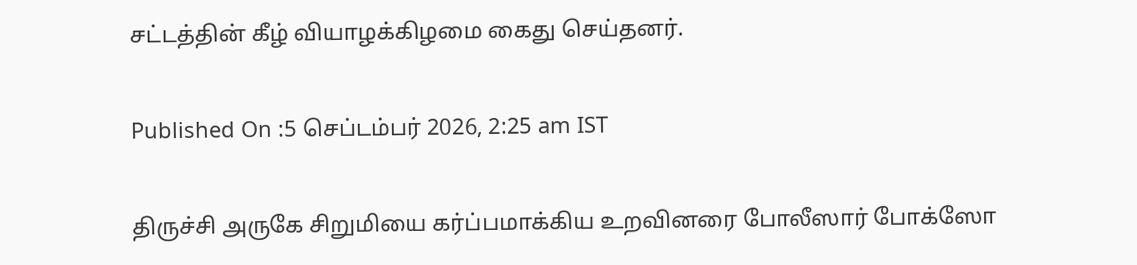சட்டத்தின் கீழ் வியாழக்கிழமை கைது செய்தனர்.

Published On :5 செப்டம்பர் 2026, 2:25 am IST

திருச்சி அருகே சிறுமியை கர்ப்பமாக்கிய உறவினரை போலீஸார் போக்ஸோ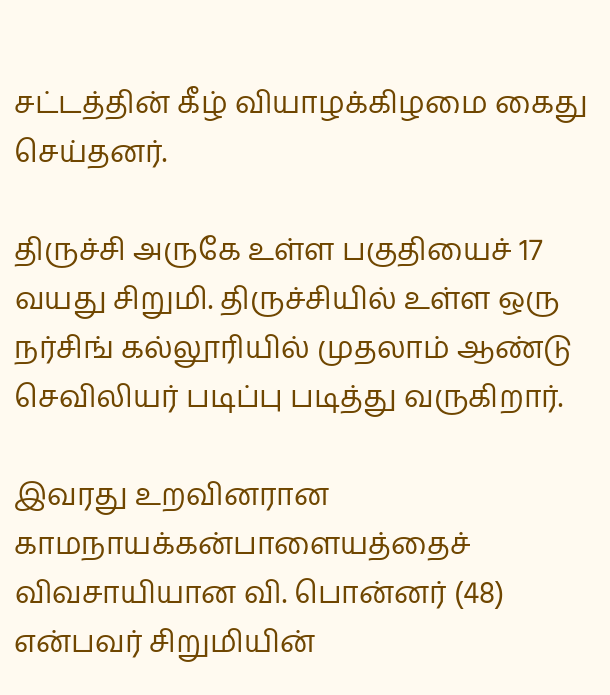சட்டத்தின் கீழ் வியாழக்கிழமை கைது செய்தனர்.

திருச்சி அருகே உள்ள பகுதியைச் 17 வயது சிறுமி. திருச்சியில் உள்ள ஒரு நர்சிங் கல்லூரியில் முதலாம் ஆண்டு செவிலியர் படிப்பு படித்து வருகிறார்.

இவரது உறவினரான காமநாயக்கன்பாளையத்தைச் விவசாயியான வி. பொன்னர் (48) என்பவர் சிறுமியின்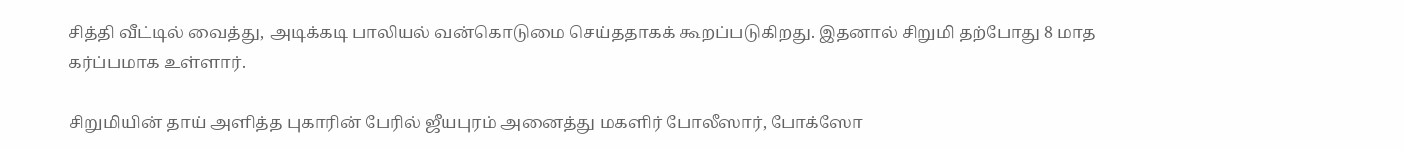சித்தி வீட்டில் வைத்து, அடிக்கடி பாலியல் வன்கொடுமை செய்ததாகக் கூறப்படுகிறது. இதனால் சிறுமி தற்போது 8 மாத கர்ப்பமாக உள்ளார்.

சிறுமியின் தாய் அளித்த புகாரின் பேரில் ஜீயபுரம் அனைத்து மகளிர் போலீஸார், போக்ஸோ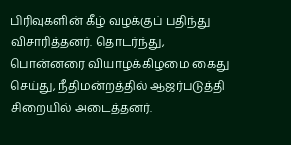பிரிவுகளின் கீழ் வழக்குப் பதிந்து விசாரித்தனர். தொடர்ந்து, பொன்னரை வியாழக்கிழமை கைது செய்து, நீதிமன்றத்தில் ஆஜர்படுத்தி சிறையில் அடைத்தனர்.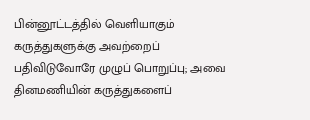பின்னூட்டத்தில் வெளியாகும் கருத்துகளுக்கு அவற்றைப் பதிவிடுவோரே முழுப் பொறுப்பு; அவை தினமணியின் கருத்துகளைப்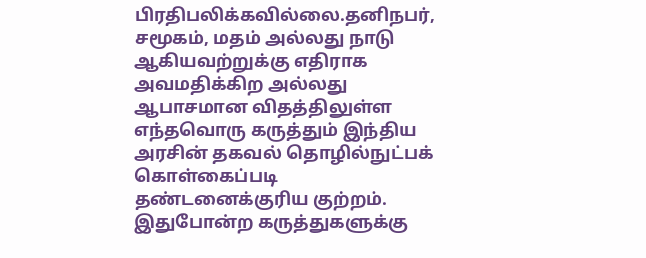பிரதிபலிக்கவில்லை.தனிநபர், சமூகம், மதம் அல்லது நாடு ஆகியவற்றுக்கு எதிராக அவமதிக்கிற அல்லது ஆபாசமான விதத்திலுள்ள எந்தவொரு கருத்தும் இந்திய அரசின் தகவல் தொழில்நுட்பக் கொள்கைப்படி தண்டனைக்குரிய குற்றம். இதுபோன்ற கருத்துகளுக்கு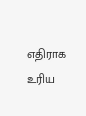எதிராக உரிய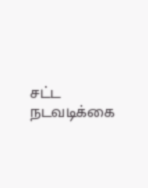சட்ட நடவடிக்கை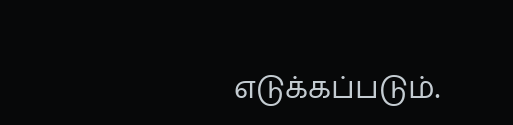எடுக்கப்படும்.